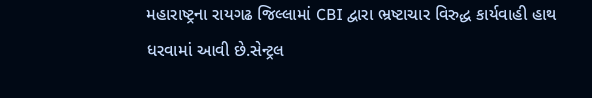મહારાષ્ટ્રના રાયગઢ જિલ્લામાં CBI દ્વારા ભ્રષ્ટાચાર વિરુદ્ધ કાર્યવાહી હાથ ધરવામાં આવી છે.સેન્ટ્રલ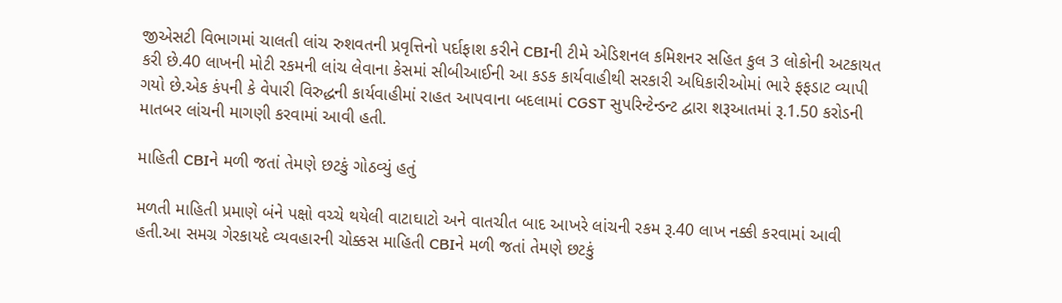જીએસટી વિભાગમાં ચાલતી લાંચ રુશવતની પ્રવૃત્તિનો પર્દાફાશ કરીને CBIની ટીમે એડિશનલ કમિશનર સહિત કુલ 3 લોકોની અટકાયત કરી છે.40 લાખની મોટી રકમની લાંચ લેવાના કેસમાં સીબીઆઈની આ કડક કાર્યવાહીથી સરકારી અધિકારીઓમાં ભારે ફફડાટ વ્યાપી ગયો છે.એક કંપની કે વેપારી વિરુદ્ધની કાર્યવાહીમાં રાહત આપવાના બદલામાં CGST સુપરિન્ટેન્ડન્ટ દ્વારા શરૂઆતમાં રૂ.1.50 કરોડની માતબર લાંચની માગણી કરવામાં આવી હતી.

માહિતી CBIને મળી જતાં તેમણે છટકું ગોઠવ્યું હતું

મળતી માહિતી પ્રમાણે બંને પક્ષો વચ્ચે થયેલી વાટાઘાટો અને વાતચીત બાદ આખરે લાંચની રકમ રૂ.40 લાખ નક્કી કરવામાં આવી હતી.આ સમગ્ર ગેરકાયદે વ્યવહારની ચોક્કસ માહિતી CBIને મળી જતાં તેમણે છટકું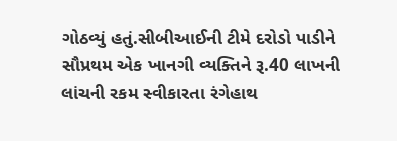ગોઠવ્યું હતું.સીબીઆઈની ટીમે દરોડો પાડીને સૌપ્રથમ એક ખાનગી વ્યક્તિને રૂ.40 લાખની લાંચની રકમ સ્વીકારતા રંગેહાથ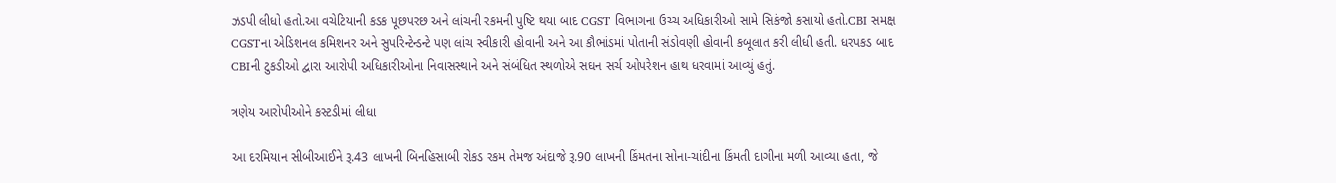ઝડપી લીધો હતો.આ વચેટિયાની કડક પૂછપરછ અને લાંચની રકમની પુષ્ટિ થયા બાદ CGST વિભાગના ઉચ્ચ અધિકારીઓ સામે સિકંજો કસાયો હતો.CBI સમક્ષ CGSTના એડિશનલ કમિશનર અને સુપરિન્ટેન્ડન્ટે પણ લાંચ સ્વીકારી હોવાની અને આ કૌભાંડમાં પોતાની સંડોવણી હોવાની કબૂલાત કરી લીધી હતી. ધરપકડ બાદ CBIની ટુકડીઓ દ્વારા આરોપી અધિકારીઓના નિવાસસ્થાને અને સંબંધિત સ્થળોએ સઘન સર્ચ ઓપરેશન હાથ ધરવામાં આવ્યું હતું.

ત્રણેય આરોપીઓને કસ્ટડીમાં લીધા

આ દરમિયાન સીબીઆઈને રૂ.43 લાખની બિનહિસાબી રોકડ રકમ તેમજ અંદાજે રૂ.90 લાખની કિંમતના સોના-ચાંદીના કિંમતી દાગીના મળી આવ્યા હતા, જે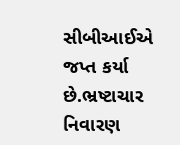સીબીઆઈએ જપ્ત કર્યા છે.ભ્રષ્ટાચાર નિવારણ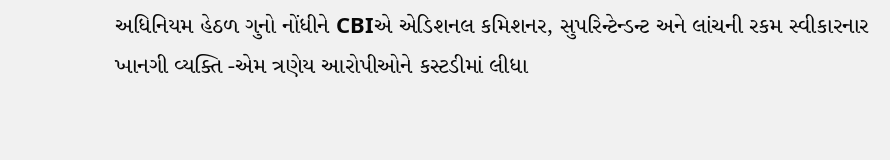અધિનિયમ હેઠળ ગુનો નોંધીને CBIએ એડિશનલ કમિશનર, સુપરિન્ટેન્ડન્ટ અને લાંચની રકમ સ્વીકારનાર ખાનગી વ્યક્તિ -એમ ત્રણેય આરોપીઓને કસ્ટડીમાં લીધા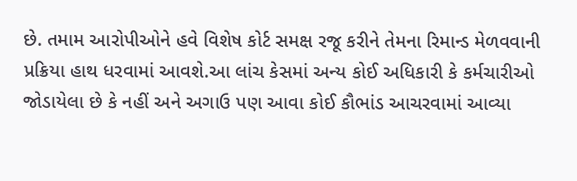છે. તમામ આરોપીઓને હવે વિશેષ કોર્ટ સમક્ષ રજૂ કરીને તેમના રિમાન્ડ મેળવવાની પ્રક્રિયા હાથ ધરવામાં આવશે.આ લાંચ કેસમાં અન્ય કોઈ અધિકારી કે કર્મચારીઓ જોડાયેલા છે કે નહીં અને અગાઉ પણ આવા કોઈ કૌભાંડ આચરવામાં આવ્યા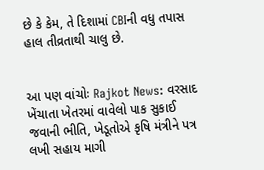છે કે કેમ, તે દિશામાં CBIની વધુ તપાસ હાલ તીવ્રતાથી ચાલુ છે.


આ પણ વાંચોઃ Rajkot News: વરસાદ ખેંચાતા ખેતરમાં વાવેલો પાક સુકાઈ જવાની ભીતિ, ખેડૂતોએ કૃષિ મંત્રીને પત્ર લખી સહાય માગી